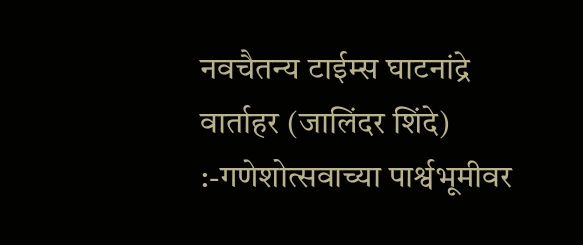नवचैतन्य टाईम्स घाटनांद्रे वार्ताहर (जालिंदर शिंदे) :-गणेशोत्सवाच्या पार्श्वभूमीवर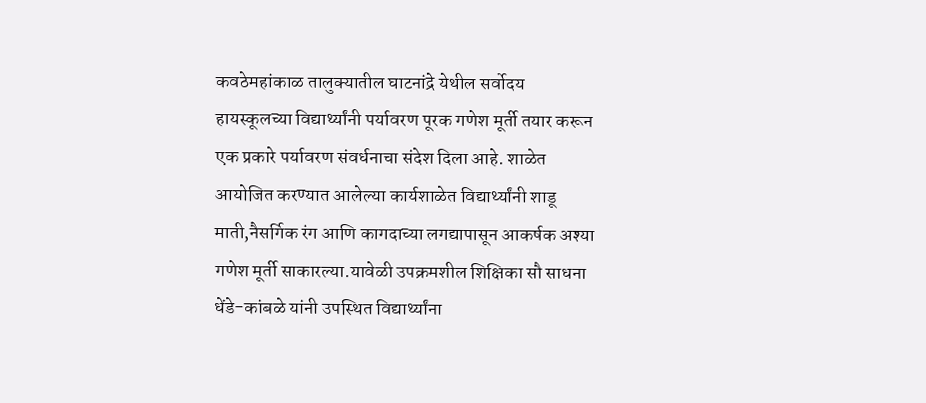कवठेमहांकाळ तालुक्यातील घाटनांद्रे येथील सर्वोदय हायस्कूलच्या विद्यार्थ्यांनी पर्यावरण पूरक गणेश मूर्ती तयार करून एक प्रकारे पर्यावरण संवर्धनाचा संदेश दिला आहे. शाळेत आयोजित करण्यात आलेल्या कार्यशाळेत विद्यार्थ्यांनी शाडू माती,नैसर्गिक रंग आणि कागदाच्या लगद्यापासून आकर्षक अश्या गणेश मूर्ती साकारल्या.यावेळी उपक्रमशील शिक्षिका सौ साधना धेंडे-कांबळे यांनी उपस्थित विद्यार्थ्यांना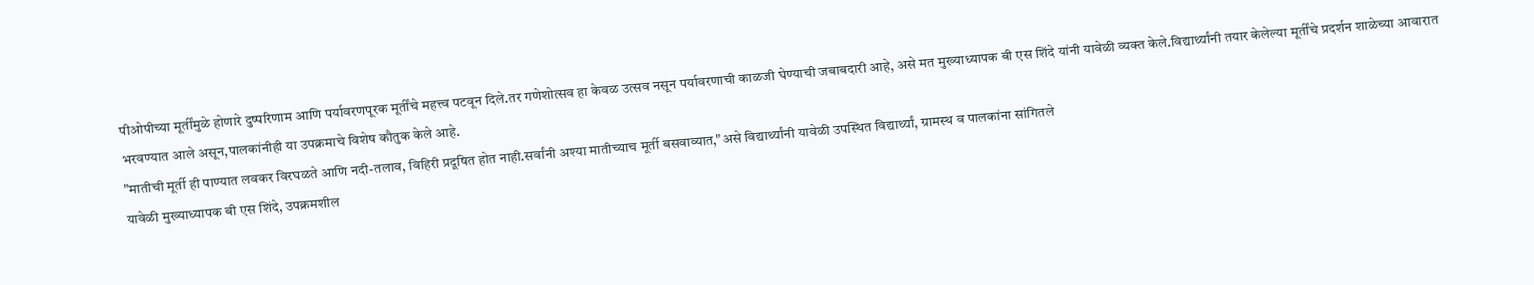पीओपीच्या मूर्तींमुळे होणारे दुष्परिणाम आणि पर्यावरणपूरक मूर्तींचे महत्त्व पटवून दिले.तर गणेशोत्सव हा केवळ उत्सव नसून पर्यावरणाची काळजी घेण्याची जबाबदारी आहे, असे मत मुख्याध्यापक बी एस शिंदे यांनी यावेळी व्यक्त केले.विद्यार्थ्यांनी तयार केलेल्या मूर्तींचे प्रदर्शन शाळेच्या आवारात भरवण्यात आले असून,पालकांनीही या उपक्रमाचे विशेष कौतुक केले आहे.
"मातीची मूर्ती ही पाण्यात लवकर विरघळते आणि नदी-तलाव, विहिरी प्रदूषित होत नाही.सर्वांनी अश्या मातीच्याच मूर्ती बसवाव्यात,"असे विद्यार्थ्यांनी यावेळी उपस्थित विद्यार्थ्यां, ग्रामस्थ व पालकांना सांगितले
यावेळी मुख्याध्यापक बी एस शिंदे, उपक्रमशील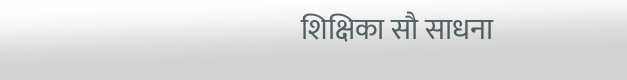शिक्षिका सौ साधना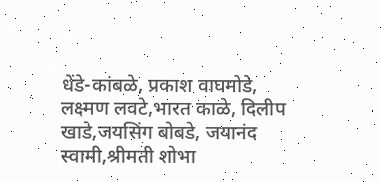धेंडे-कांबळे, प्रकाश वाघमोडे, लक्ष्मण लवटे,भारत काळे, दिलीप खाडे,जयसिंग बोबडे, जयानंद स्वामी,श्रीमती शोभा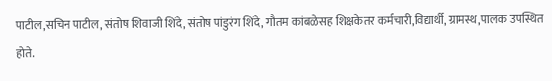पाटील,सचिन पाटील, संतोष शिवाजी शिंदे, संतोष पांडुरंग शिंदे, गौतम कांबळेसह शिक्षकेतर कर्मचारी,विद्यार्थी, ग्रामस्थ,पालक उपस्थित होते.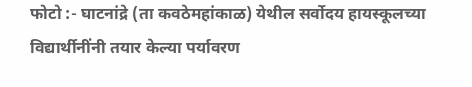फोटो :- घाटनांद्रे (ता कवठेमहांकाळ) येथील सर्वोदय हायस्कूलच्या विद्यार्थीनींनी तयार केल्या पर्यावरण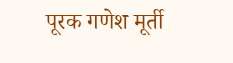पूरक गणेश मूर्ती